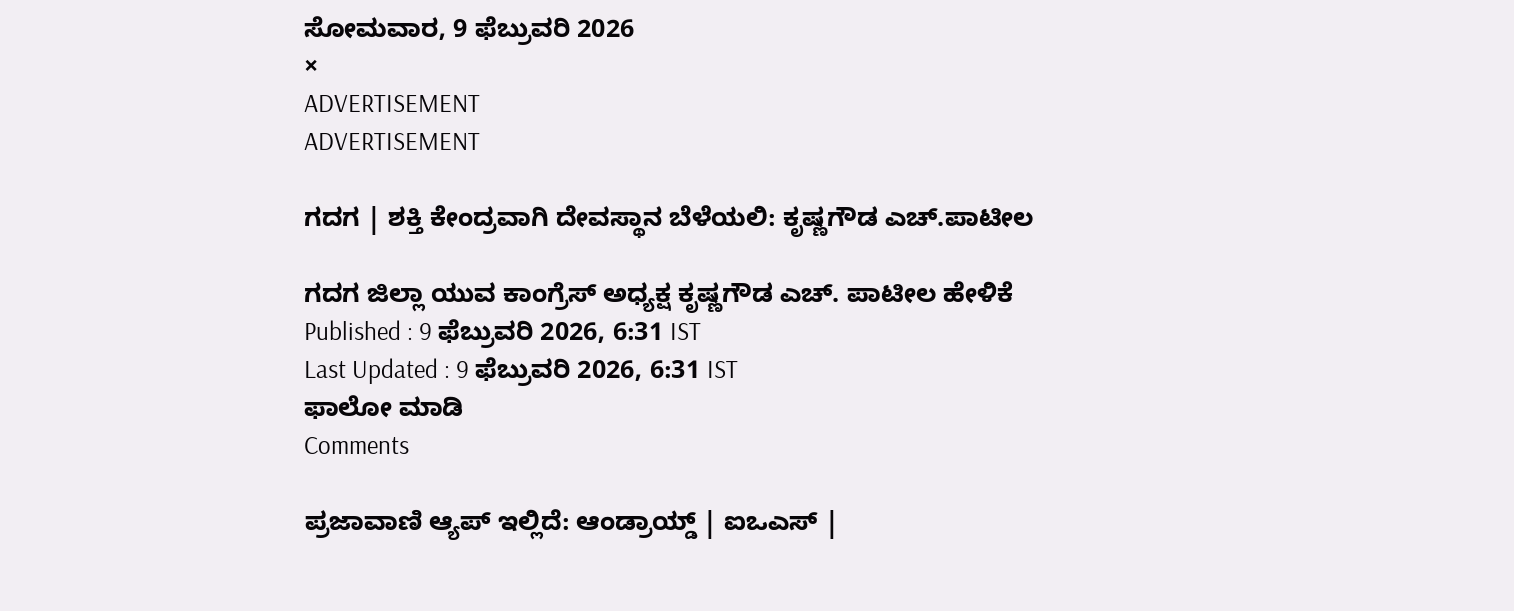ಸೋಮವಾರ, 9 ಫೆಬ್ರುವರಿ 2026
×
ADVERTISEMENT
ADVERTISEMENT

ಗದಗ | ಶಕ್ತಿ ಕೇಂದ್ರವಾಗಿ ದೇವಸ್ಥಾನ ಬೆಳೆಯಲಿ: ಕೃಷ್ಣಗೌಡ ಎಚ್‌.ಪಾಟೀಲ

ಗದಗ ಜಿಲ್ಲಾ ಯುವ ಕಾಂಗ್ರೆಸ್ ಅಧ್ಯಕ್ಷ ಕೃಷ್ಣಗೌಡ ಎಚ್‌. ಪಾಟೀಲ ಹೇಳಿಕೆ
Published : 9 ಫೆಬ್ರುವರಿ 2026, 6:31 IST
Last Updated : 9 ಫೆಬ್ರುವರಿ 2026, 6:31 IST
ಫಾಲೋ ಮಾಡಿ
Comments

ಪ್ರಜಾವಾಣಿ ಆ್ಯಪ್ ಇಲ್ಲಿದೆ: ಆಂಡ್ರಾಯ್ಡ್ | ಐಒಎಸ್ |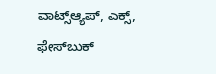ವಾಟ್ಸ್ಆ್ಯಪ್, ಎಕ್ಸ್, ಫೇಸ್‌ಬುಕ್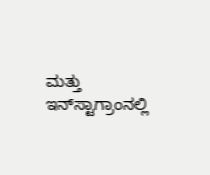ಮತ್ತು ಇನ್‌ಸ್ಟಾಗ್ರಾಂನಲ್ಲಿ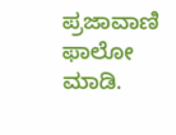ಪ್ರಜಾವಾಣಿ ಫಾಲೋ ಮಾಡಿ.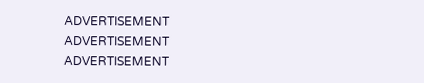ADVERTISEMENT
ADVERTISEMENT
ADVERTISEMENT